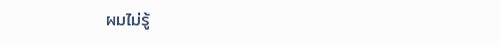ผมไม่รู้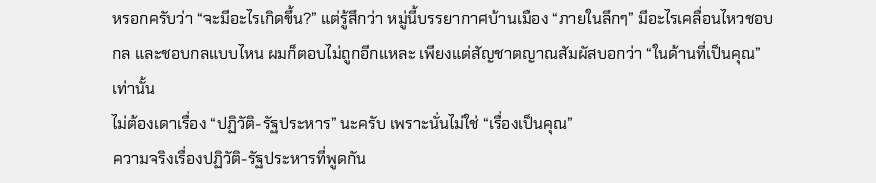หรอกครับว่า “จะมีอะไรเกิดขึ้น?” แต่รู้สึกว่า หมู่นี้บรรยากาศบ้านเมือง “ภายในลึกๆ” มีอะไรเคลื่อนไหวชอบกล และชอบกลแบบไหน ผมก็ตอบไม่ถูกอีกแหละ เพียงแต่สัญชาตญาณสัมผัสบอกว่า “ในด้านที่เป็นคุณ” เท่านั้น
ไม่ต้องเดาเรื่อง “ปฏิวัติ-รัฐประหาร” นะครับ เพราะนั่นไม่ใช่ “เรื่องเป็นคุณ”
ความจริงเรื่องปฏิวัติ-รัฐประหารที่พูดกัน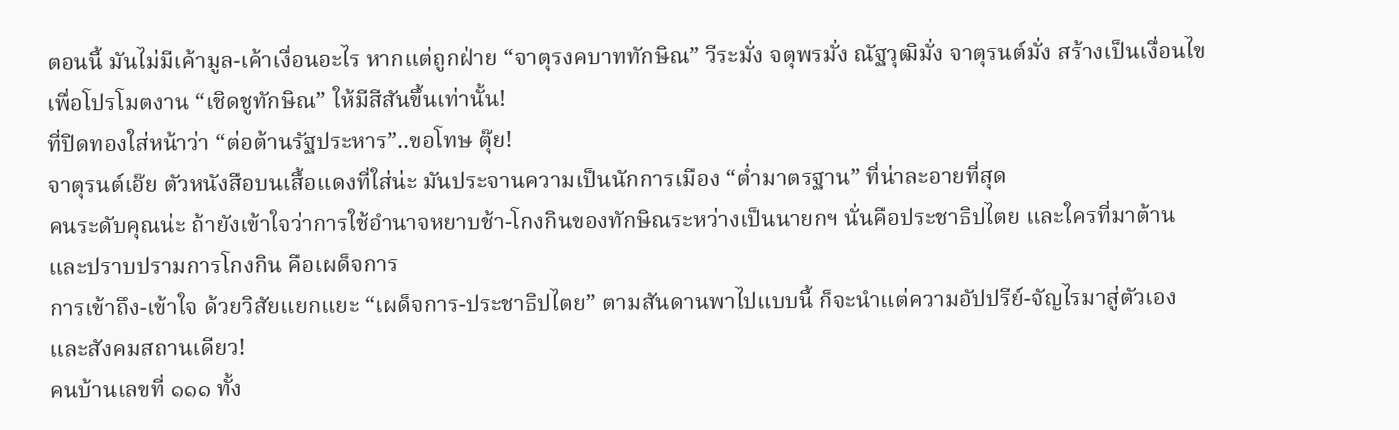ตอนนี้ มันไม่มีเค้ามูล-เค้าเงื่อนอะไร หากแต่ถูกฝ่าย “จาตุรงคบาททักษิณ” วีระมั่ง จตุพรมั่ง ณัฐวุฒิมั่ง จาตุรนต์มั่ง สร้างเป็นเงื่อนไขเพื่อโปรโมตงาน “เชิดชูทักษิณ” ให้มีสีสันขึ้นเท่านั้น!
ที่ปิดทองใส่หน้าว่า “ต่อต้านรัฐประหาร”..ขอโทษ ตุ๊ย!
จาตุรนต์เอ๊ย ตัวหนังสือบนเสื้อแดงที่ใส่น่ะ มันประจานความเป็นนักการเมือง “ต่ำมาตรฐาน” ที่น่าละอายที่สุด
คนระดับคุณน่ะ ถ้ายังเข้าใจว่าการใช้อำนาจหยาบช้า-โกงกินของทักษิณระหว่างเป็นนายกฯ นั่นคือประชาธิปไตย และใครที่มาต้าน และปราบปรามการโกงกิน คือเผด็จการ
การเข้าถึง-เข้าใจ ด้วยวิสัยแยกแยะ “เผด็จการ-ประชาธิปไตย” ตามสันดานพาไปแบบนี้ ก็จะนำแต่ความอัปปรีย์-จัญไรมาสู่ตัวเอง และสังคมสถานเดียว!
คนบ้านเลขที่ ๑๑๑ ทั้ง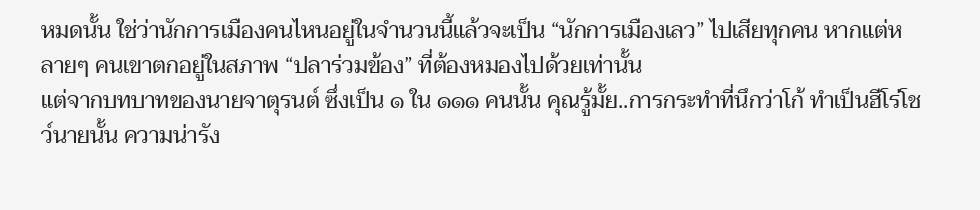หมดนั้น ใช่ว่านักการเมืองคนไหนอยู่ในจำนวนนี้แล้วจะเป็น “นักการเมืองเลว” ไปเสียทุกคน หากแต่หลายๆ คนเขาตกอยู่ในสภาพ “ปลาร่วมข้อง” ที่ต้องหมองไปด้วยเท่านั้น
แต่จากบทบาทของนายจาตุรนต์ ซึ่งเป็น ๑ ใน ๑๑๑ คนนั้น คุณรู้มั้ย..การกระทำที่นึกว่าโก้ ทำเป็นฮีโร่โชว์นายนั้น ความน่ารัง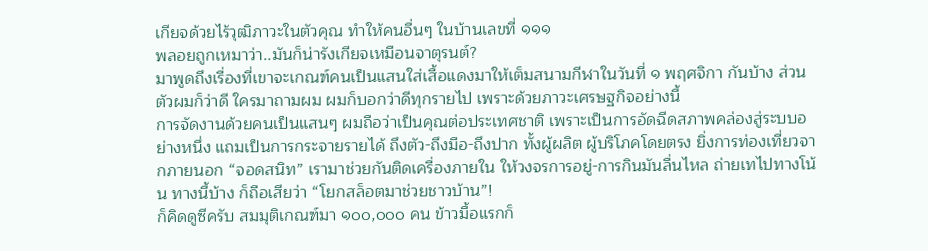เกียจด้วยไร้วุฒิภาวะในตัวคุณ ทำให้คนอื่นๆ ในบ้านเลขที่ ๑๑๑
พลอยถูกเหมาว่า..มันก็น่ารังเกียจเหมือนจาตุรนต์?
มาพูดถึงเรื่องที่เขาจะเกณฑ์คนเป็นแสนใส่เสื้อแดงมาให้เต็มสนามกีฬาในวันที่ ๑ พฤศจิกา กันบ้าง ส่วนตัวผมก็ว่าดี ใครมาถามผม ผมก็บอกว่าดีทุกรายไป เพราะด้วยภาวะเศรษฐกิจอย่างนี้
การจัดงานด้วยคนเป็นแสนๆ ผมถือว่าเป็นคุณต่อประเทศชาติ เพราะเป็นการอัดฉีดสภาพคล่องสู่ระบบอย่างหนึ่ง แถมเป็นการกระจายรายได้ ถึงตัว-ถึงมือ-ถึงปาก ทั้งผู้ผลิต ผู้บริโภคโดยตรง ยิ่งการท่องเที่ยวจากภายนอก “จอดสนิท” เรามาช่วยกันติดเครื่องภายใน ให้วงจรการอยู่-การกินมันลื่นไหล ถ่ายเทไปทางโน้น ทางนี้บ้าง ก็ถือเสียว่า “โยกสล็อตมาช่วยชาวบ้าน”!
ก็คิดดูซีครับ สมมุติเกณฑ์มา ๑๐๐,๐๐๐ คน ข้าวมื้อแรกก็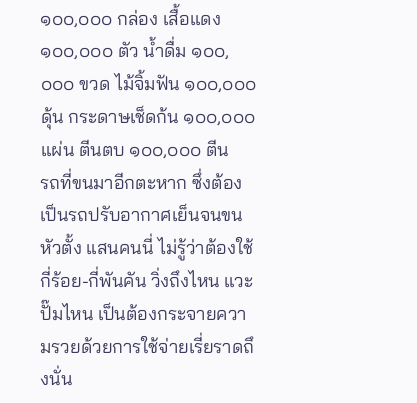๑๐๐,๐๐๐ กล่อง เสื้อแดง ๑๐๐,๐๐๐ ตัว น้ำดื่ม ๑๐๐,๐๐๐ ขวด ไม้จิ้มฟัน ๑๐๐,๐๐๐ ดุ้น กระดาษเช็ดก้น ๑๐๐,๐๐๐ แผ่น ตีนตบ ๑๐๐,๐๐๐ ตีน
รถที่ขนมาอีกตะหาก ซึ่งต้องเป็นรถปรับอากาศเย็นจนขนหัวตั้ง แสนคนนี่ ไม่รู้ว่าต้องใช้กี่ร้อย-กี่พันคัน วิ่งถึงไหน แวะปั๊มไหน เป็นต้องกระจายความรวยด้วยการใช้จ่ายเรี่ยราดถึงนั่น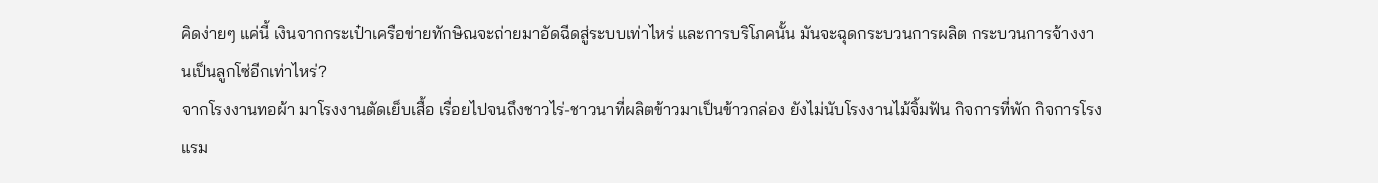คิดง่ายๆ แค่นี้ เงินจากกระเป๋าเครือข่ายทักษิณจะถ่ายมาอัดฉีดสู่ระบบเท่าไหร่ และการบริโภคนั้น มันจะฉุดกระบวนการผลิต กระบวนการจ้างงานเป็นลูกโซ่อีกเท่าไหร่?
จากโรงงานทอผ้า มาโรงงานตัดเย็บเสื้อ เรื่อยไปจนถึงชาวไร่-ชาวนาที่ผลิตข้าวมาเป็นข้าวกล่อง ยังไม่นับโรงงานไม้จิ้มฟัน กิจการที่พัก กิจการโรงแรม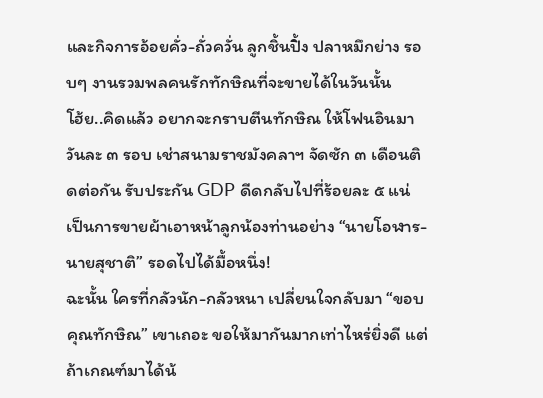และกิจการอ้อยคั่ว-ถั่วควั่น ลูกชิ้นปิ้ง ปลาหมึกย่าง รอบๆ งานรวมพลคนรักทักษิณที่จะขายได้ในวันนั้น
โฮ้ย..คิดแล้ว อยากจะกราบตีนทักษิณ ให้โฟนอินมาวันละ ๓ รอบ เช่าสนามราชมังคลาฯ จัดซัก ๓ เดือนติดต่อกัน รับประกัน GDP ดีดกลับไปที่ร้อยละ ๕ แน่ เป็นการขายผ้าเอาหน้าลูกน้องท่านอย่าง “นายโอฬาร-นายสุชาติ” รอดไปได้มื้อหนึ่ง!
ฉะนั้น ใครที่กลัวนัก-กลัวหนา เปลี่ยนใจกลับมา “ขอบคุณทักษิณ” เขาเถอะ ขอให้มากันมากเท่าไหร่ยิ่งดี แต่ถ้าเกณฑ์มาได้น้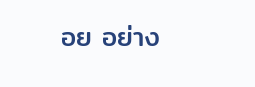อย อย่าง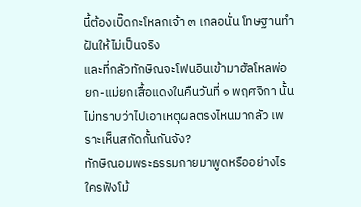นี้ต้องเบิ๊ดกะโหลกเจ้า ๓ เกลอนั่น โทษฐานทำฝันให้ไม่เป็นจริง
และที่กลัวทักษิณจะโฟนอินเข้ามาฮัลโหลพ่อยก-แม่ยกเสื้อแดงในคืนวันที่ ๑ พฤศจิกา นั้น ไม่ทราบว่าไปเอาเหตุผลตรงไหนมากลัว เพราะเห็นสกัดกั้นกันจัง?
ทักษิณอมพระธรรมกายมาพูดหรืออย่างไร ใครฟังโม้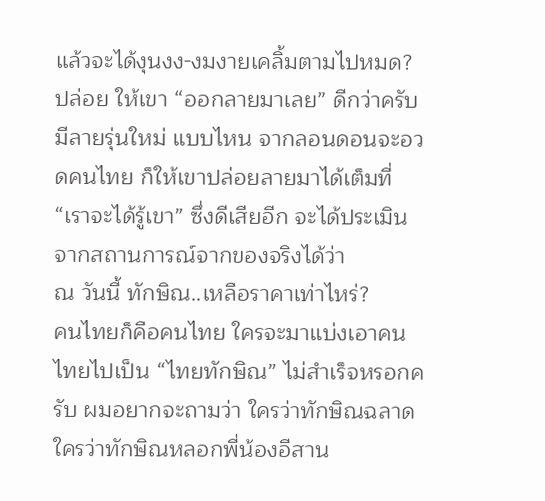แล้วจะได้งุนงง-งมงายเคลิ้มตามไปหมด?
ปล่อย ให้เขา “ออกลายมาเลย” ดีกว่าครับ มีลายรุ่นใหม่ แบบไหน จากลอนดอนจะอวดคนไทย ก็ให้เขาปล่อยลายมาได้เต็มที่ “เราจะได้รู้เขา” ซึ่งดีเสียอีก จะได้ประเมินจากสถานการณ์จากของจริงได้ว่า
ณ วันนี้ ทักษิณ..เหลือราคาเท่าไหร่?
คนไทยก็คือคนไทย ใครจะมาแบ่งเอาคนไทยไปเป็น “ไทยทักษิณ” ไม่สำเร็จหรอกครับ ผมอยากจะถามว่า ใครว่าทักษิณฉลาด ใครว่าทักษิณหลอกพี่น้องอีสาน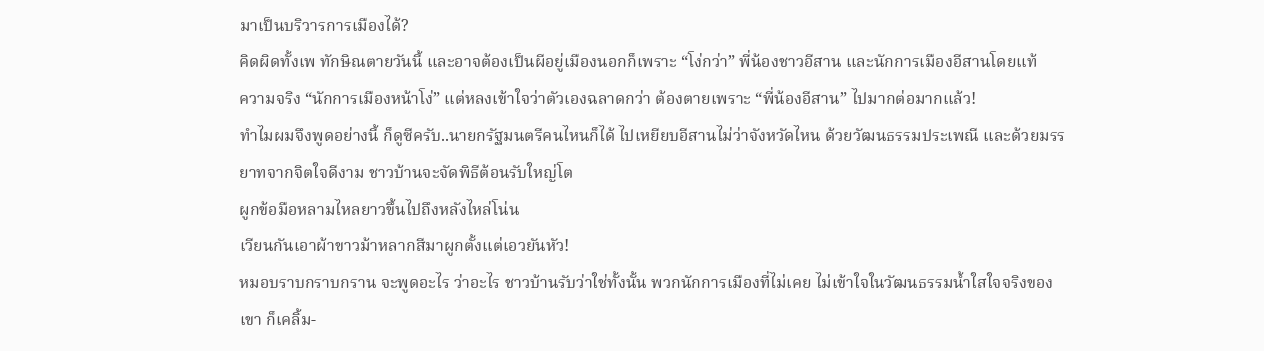มาเป็นบริวารการเมืองได้?
คิดผิดทั้งเพ ทักษิณตายวันนี้ และอาจต้องเป็นผีอยู่เมืองนอกก็เพราะ “โง่กว่า” พี่น้องชาวอีสาน และนักการเมืองอีสานโดยแท้
ความจริง “นักการเมืองหน้าโง่” แต่หลงเข้าใจว่าตัวเองฉลาดกว่า ต้องตายเพราะ “พี่น้องอีสาน” ไปมากต่อมากแล้ว!
ทำไมผมจึงพูดอย่างนี้ ก็ดูซีครับ..นายกรัฐมนตรีคนไหนก็ได้ ไปเหยียบอีสานไม่ว่าจังหวัดไหน ด้วยวัฒนธรรมประเพณี และด้วยมรรยาทจากจิตใจดีงาม ชาวบ้านจะจัดพิธีต้อนรับใหญ่โต
ผูกข้อมือหลามไหลยาวขึ้นไปถึงหลังไหล่โน่น
เวียนกันเอาผ้าขาวม้าหลากสีมาผูกตั้งแต่เอวยันหัว!
หมอบราบกราบกราน จะพูดอะไร ว่าอะไร ชาวบ้านรับว่าใช่ทั้งนั้น พวกนักการเมืองที่ไม่เคย ไม่เข้าใจในวัฒนธรรมน้ำใสใจจริงของเขา ก็เคลิ้ม-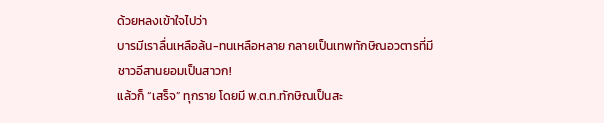ด้วยหลงเข้าใจไปว่า
บารมีเราลื่นเหลือล้น-ทนเหลือหลาย กลายเป็นเทพทักษิณอวตารที่มีชาวอีสานยอมเป็นสาวก!
แล้วก็ “เสร็จ” ทุกราย โดยมี พ.ต.ท.ทักษิณเป็นสะ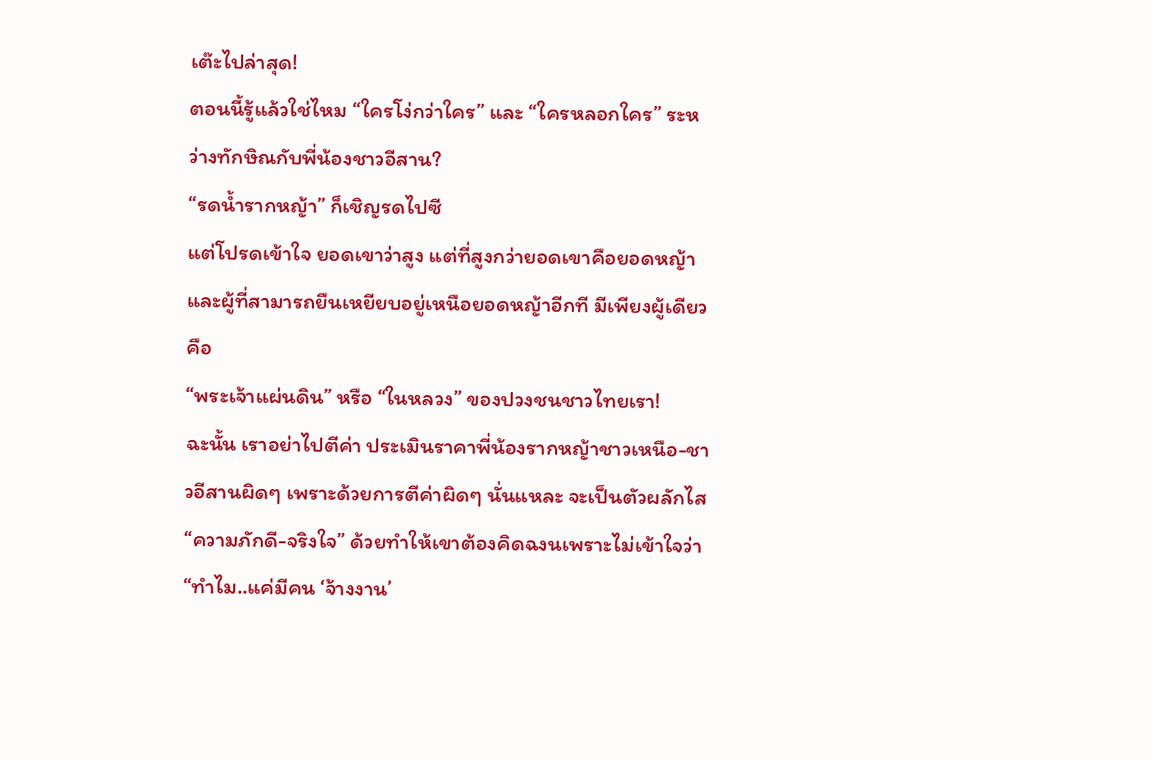เต๊ะไปล่าสุด!
ตอนนี้รู้แล้วใช่ไหม “ใครโง่กว่าใคร” และ “ใครหลอกใคร” ระหว่างทักษิณกับพี่น้องชาวอีสาน?
“รดน้ำรากหญ้า” ก็เชิญรดไปซี
แต่โปรดเข้าใจ ยอดเขาว่าสูง แต่ที่สูงกว่ายอดเขาคือยอดหญ้า และผู้ที่สามารถยืนเหยียบอยู่เหนือยอดหญ้าอีกที มีเพียงผู้เดียว คือ
“พระเจ้าแผ่นดิน” หรือ “ในหลวง” ของปวงชนชาวไทยเรา!
ฉะนั้น เราอย่าไปตีค่า ประเมินราคาพี่น้องรากหญ้าชาวเหนือ-ชาวอีสานผิดๆ เพราะด้วยการตีค่าผิดๆ นั่นแหละ จะเป็นตัวผลักไส “ความภักดี-จริงใจ” ด้วยทำให้เขาต้องคิดฉงนเพราะไม่เข้าใจว่า
“ทำไม..แค่มีคน ‘จ้างงาน’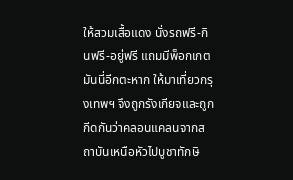ให้สวมเสื้อแดง นั่งรถฟรี-กินฟรี-อยู่ฟรี แถมมีพ็อกเกตมันนี่อีกตะหาก ให้มาเที่ยวกรุงเทพฯ จึงถูกรังเกียจและถูกกีดกันว่าคลอนแคลนจากสถาบันเหนือหัวไปบูชาทักษิ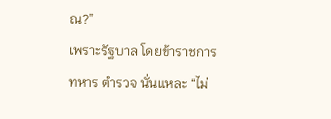ณ?”
เพราะรัฐบาล โดยข้าราชการ ทหาร ตำรวจ นั่นแหละ “ไม่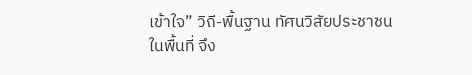เข้าใจ” วิถี-พื้นฐาน ทัศนวิสัยประชาชนในพื้นที่ จึง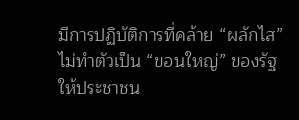มีการปฏิบัติการที่คล้าย “ผลักไส” ไม่ทำตัวเป็น “ขอนใหญ่” ของรัฐให้ประชาชน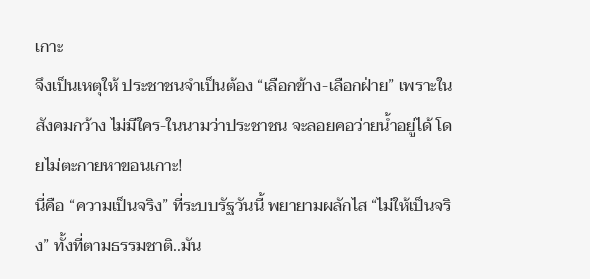เกาะ
จึงเป็นเหตุให้ ประชาชนจำเป็นต้อง “เลือกข้าง-เลือกฝ่าย” เพราะในสังคมกว้าง ไม่มีใคร-ในนามว่าประชาชน จะลอยคอว่ายน้ำอยู่ได้ โดยไม่ตะกายหาขอนเกาะ!
นี่คือ “ความเป็นจริง” ที่ระบบรัฐวันนี้ พยายามผลักไส “ไม่ให้เป็นจริง” ทั้งที่ตามธรรมชาติ..มัน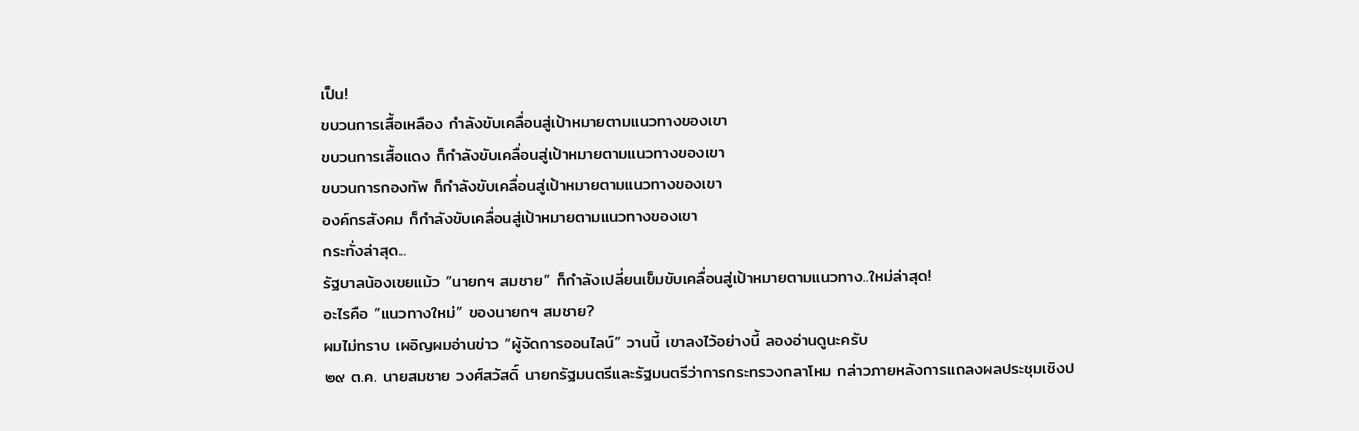เป็น!
ขบวนการเสื้อเหลือง กำลังขับเคลื่อนสู่เป้าหมายตามแนวทางของเขา
ขบวนการเสื้อแดง ก็กำลังขับเคลื่อนสู่เป้าหมายตามแนวทางของเขา
ขบวนการกองทัพ ก็กำลังขับเคลื่อนสู่เป้าหมายตามแนวทางของเขา
องค์กรสังคม ก็กำลังขับเคลื่อนสู่เป้าหมายตามแนวทางของเขา
กระทั่งล่าสุด...
รัฐบาลน้องเขยแม้ว “นายกฯ สมชาย” ก็กำลังเปลี่ยนเข็มขับเคลื่อนสู่เป้าหมายตามแนวทาง..ใหม่ล่าสุด!
อะไรคือ “แนวทางใหม่” ของนายกฯ สมชาย?
ผมไม่ทราบ เผอิญผมอ่านข่าว “ผู้จัดการออนไลน์” วานนี้ เขาลงไว้อย่างนี้ ลองอ่านดูนะครับ
๒๙ ต.ค. นายสมชาย วงศ์สวัสดิ์ นายกรัฐมนตรีและรัฐมนตรีว่าการกระทรวงกลาโหม กล่าวภายหลังการแถลงผลประชุมเชิงป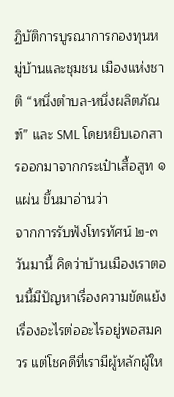ฏิบัติการบูรณาการกองทุนหมู่บ้านและชุมชน เมืองแห่งชาติ “หนึ่งตำบล-หนึ่งผลิตภัณฑ์” และ SML โดยหยิบเอกสารออกมาจากกระเป๋าเสื้อสูท ๑ แผ่น ขึ้นมาอ่านว่า
จากการรับฟังโทรทัศน์ ๒-๓ วันมานี้ คิดว่าบ้านเมืองเราตอนนี้มีปัญหาเรื่องความขัดแย้ง เรื่องอะไรต่ออะไรอยู่พอสมควร แต่โชคดีที่เรามีผู้หลักผู้ให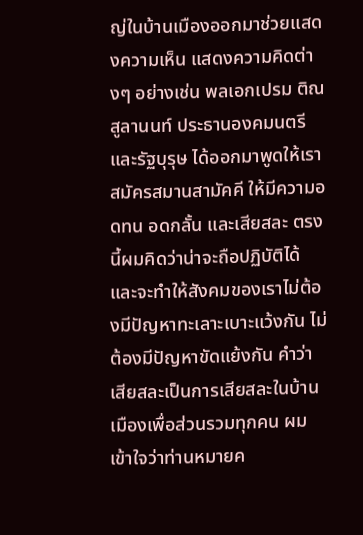ญ่ในบ้านเมืองออกมาช่วยแสดงความเห็น แสดงความคิดต่างๆ อย่างเช่น พลเอกเปรม ติณสูลานนท์ ประธานองคมนตรีและรัฐบุรุษ ได้ออกมาพูดให้เราสมัครสมานสามัคคี ให้มีความอดทน อดกลั้น และเสียสละ ตรงนี้ผมคิดว่าน่าจะถือปฏิบัติได้ และจะทำให้สังคมของเราไม่ต้องมีปัญหาทะเลาะเบาะแว้งกัน ไม่ต้องมีปัญหาขัดแย้งกัน คำว่าเสียสละเป็นการเสียสละในบ้านเมืองเพื่อส่วนรวมทุกคน ผมเข้าใจว่าท่านหมายค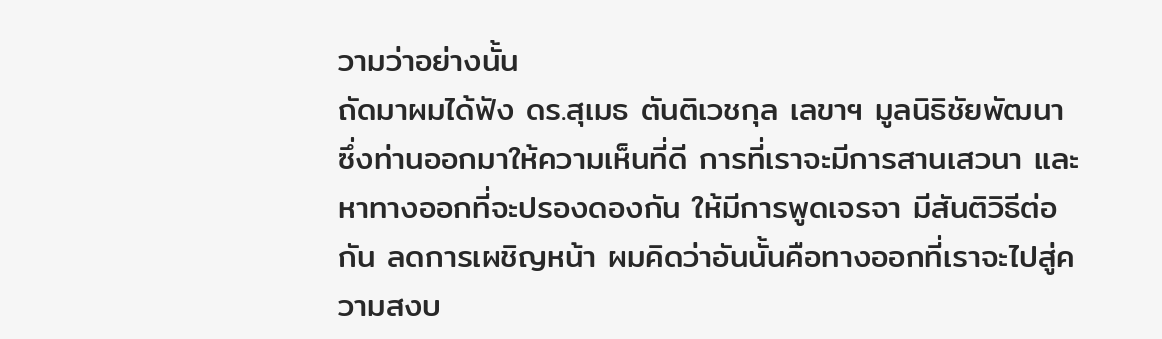วามว่าอย่างนั้น
ถัดมาผมได้ฟัง ดร.สุเมธ ตันติเวชกุล เลขาฯ มูลนิธิชัยพัฒนา ซึ่งท่านออกมาให้ความเห็นที่ดี การที่เราจะมีการสานเสวนา และหาทางออกที่จะปรองดองกัน ให้มีการพูดเจรจา มีสันติวิธีต่อกัน ลดการเผชิญหน้า ผมคิดว่าอันนั้นคือทางออกที่เราจะไปสู่ความสงบ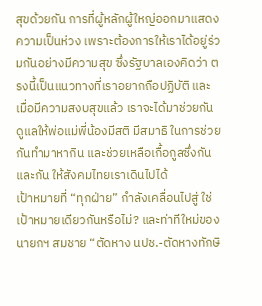สุขด้วยกัน การที่ผู้หลักผู้ใหญ่ออกมาแสดงความเป็นห่วง เพราะต้องการให้เราได้อยู่ร่วมกันอย่างมีความสุข ซึ่งรัฐบาลเองคิดว่า ตรงนี้เป็นแนวทางที่เราอยากถือปฏิบัติ และเมื่อมีความสงบสุขแล้ว เราจะได้มาช่วยกันดูแลให้พ่อแม่พี่น้องมีสติ มีสมาธิ ในการช่วยกันทำมาหากิน และช่วยเหลือเกื้อกูลซึ่งกันและกัน ให้สังคมไทยเราเดินไปได้
เป้าหมายที่ “ทุกฝ่าย” กำลังเคลื่อนไปสู่ ใช่เป้าหมายเดียวกันหรือไม่? และท่าทีใหม่ของนายกฯ สมชาย “ตัดหาง นปช.-ตัดหางทักษิ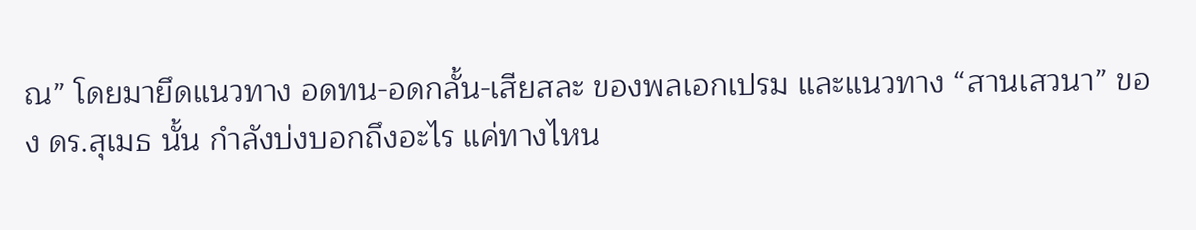ณ” โดยมายึดแนวทาง อดทน-อดกลั้น-เสียสละ ของพลเอกเปรม และแนวทาง “สานเสวนา” ของ ดร.สุเมธ นั้น กำลังบ่งบอกถึงอะไร แค่ทางไหน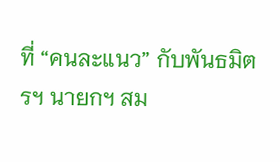ที่ “คนละแนว” กับพันธมิตรฯ นายกฯ สม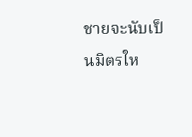ชายจะนับเป็นมิตรให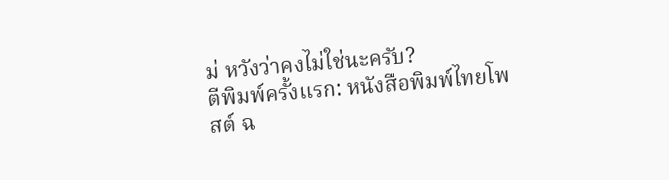ม่ หวังว่าคงไม่ใช่นะครับ?
ตีพิมพ์ครั้งแรก: หนังสือพิมพ์ไทยโพสต์ ฉ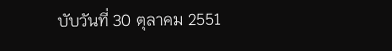บับวันที่ 30 ตุลาคม 2551